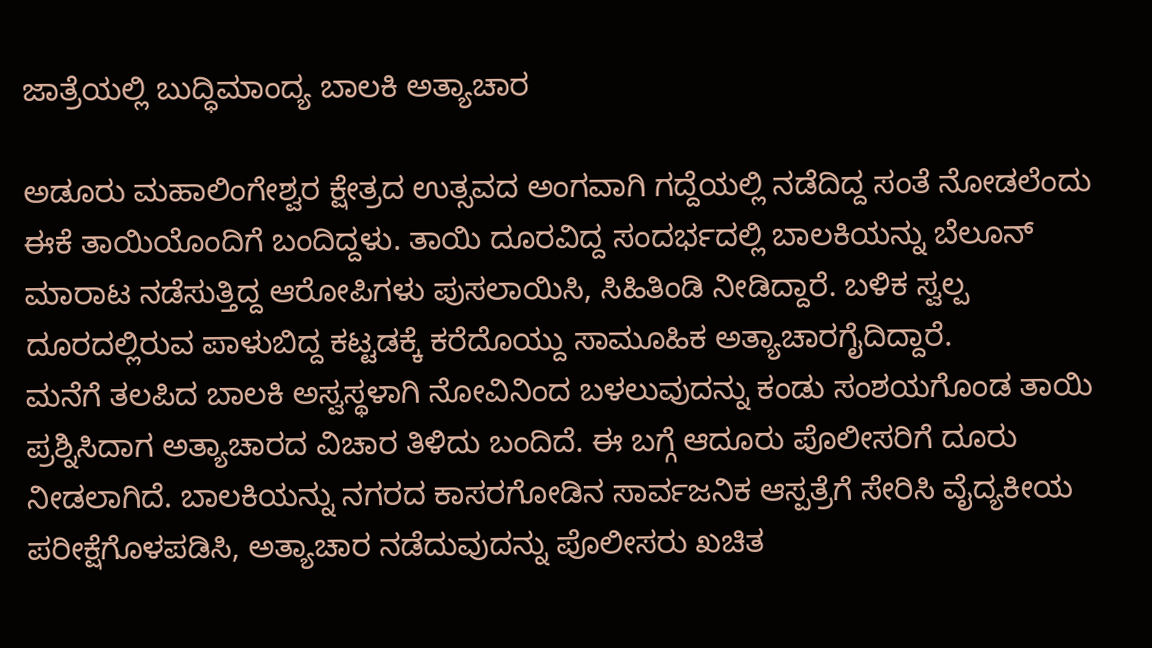ಜಾತ್ರೆಯಲ್ಲಿ ಬುದ್ಧಿಮಾಂದ್ಯ ಬಾಲಕಿ ಅತ್ಯಾಚಾರ

ಅಡೂರು ಮಹಾಲಿಂಗೇಶ್ವರ ಕ್ಷೇತ್ರದ ಉತ್ಸವದ ಅಂಗವಾಗಿ ಗದ್ದೆಯಲ್ಲಿ ನಡೆದಿದ್ದ ಸಂತೆ ನೋಡಲೆಂದು ಈಕೆ ತಾಯಿಯೊಂದಿಗೆ ಬಂದಿದ್ದಳು. ತಾಯಿ ದೂರವಿದ್ದ ಸಂದರ್ಭದಲ್ಲಿ ಬಾಲಕಿಯನ್ನು ಬೆಲೂನ್ ಮಾರಾಟ ನಡೆಸುತ್ತಿದ್ದ ಆರೋಪಿಗಳು ಪುಸಲಾಯಿಸಿ, ಸಿಹಿತಿಂಡಿ ನೀಡಿದ್ದಾರೆ. ಬಳಿಕ ಸ್ವಲ್ಪ ದೂರದಲ್ಲಿರುವ ಪಾಳುಬಿದ್ದ ಕಟ್ಟಡಕ್ಕೆ ಕರೆದೊಯ್ದು ಸಾಮೂಹಿಕ ಅತ್ಯಾಚಾರಗೈದಿದ್ದಾರೆ.
ಮನೆಗೆ ತಲಪಿದ ಬಾಲಕಿ ಅಸ್ವಸ್ಥಳಾಗಿ ನೋವಿನಿಂದ ಬಳಲುವುದನ್ನು ಕಂಡು ಸಂಶಯಗೊಂಡ ತಾಯಿ ಪ್ರಶ್ನಿಸಿದಾಗ ಅತ್ಯಾಚಾರದ ವಿಚಾರ ತಿಳಿದು ಬಂದಿದೆ. ಈ ಬಗ್ಗೆ ಆದೂರು ಪೊಲೀಸರಿಗೆ ದೂರು ನೀಡಲಾಗಿದೆ. ಬಾಲಕಿಯನ್ನು ನಗರದ ಕಾಸರಗೋಡಿನ ಸಾರ್ವಜನಿಕ ಆಸ್ಪತ್ರೆಗೆ ಸೇರಿಸಿ ವೈದ್ಯಕೀಯ ಪರೀಕ್ಷೆಗೊಳಪಡಿಸಿ, ಅತ್ಯಾಚಾರ ನಡೆದುವುದನ್ನು ಪೊಲೀಸರು ಖಚಿತ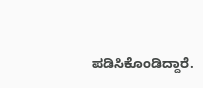ಪಡಿಸಿಕೊಂಡಿದ್ದಾರೆ.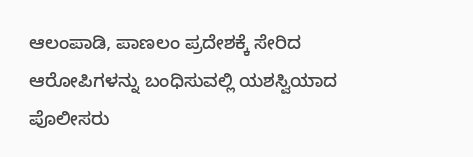ಆಲಂಪಾಡಿ, ಪಾಣಲಂ ಪ್ರದೇಶಕ್ಕೆ ಸೇರಿದ ಆರೋಪಿಗಳನ್ನು ಬಂಧಿಸುವಲ್ಲಿ ಯಶಸ್ವಿಯಾದ ಪೊಲೀಸರು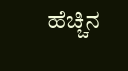ಹೆಚ್ಚಿನ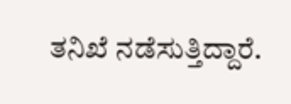ತನಿಖೆ ನಡೆಸುತ್ತಿದ್ದಾರೆ.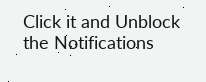Click it and Unblock the Notifications